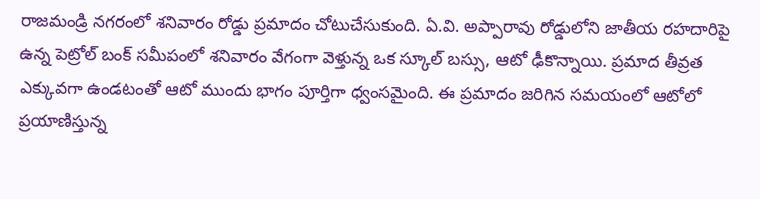రాజమండ్రి నగరంలో శనివారం రోడ్డు ప్రమాదం చోటుచేసుకుంది. ఏ.వి. అప్పారావు రోడ్డులోని జాతీయ రహదారిపై ఉన్న పెట్రోల్ బంక్ సమీపంలో శనివారం వేగంగా వెళ్తున్న ఒక స్కూల్ బస్సు, ఆటో ఢీకొన్నాయి. ప్రమాద తీవ్రత ఎక్కువగా ఉండటంతో ఆటో ముందు భాగం పూర్తిగా ధ్వంసమైంది. ఈ ప్రమాదం జరిగిన సమయంలో ఆటోలో ప్రయాణిస్తున్న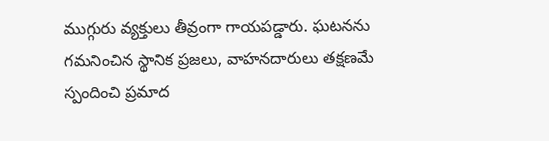ముగ్గురు వ్యక్తులు తీవ్రంగా గాయపడ్డారు. ఘటనను గమనించిన స్థానిక ప్రజలు, వాహనదారులు తక్షణమే స్పందించి ప్రమాద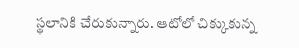స్థలానికి చేరుకున్నారు. ఆటోలో చిక్కుకున్న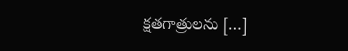క్షతగాత్రులను […]